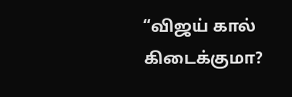“விஜய் கால் கிடைக்குமா?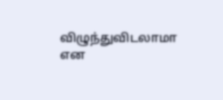விழுந்துவிடலாமா என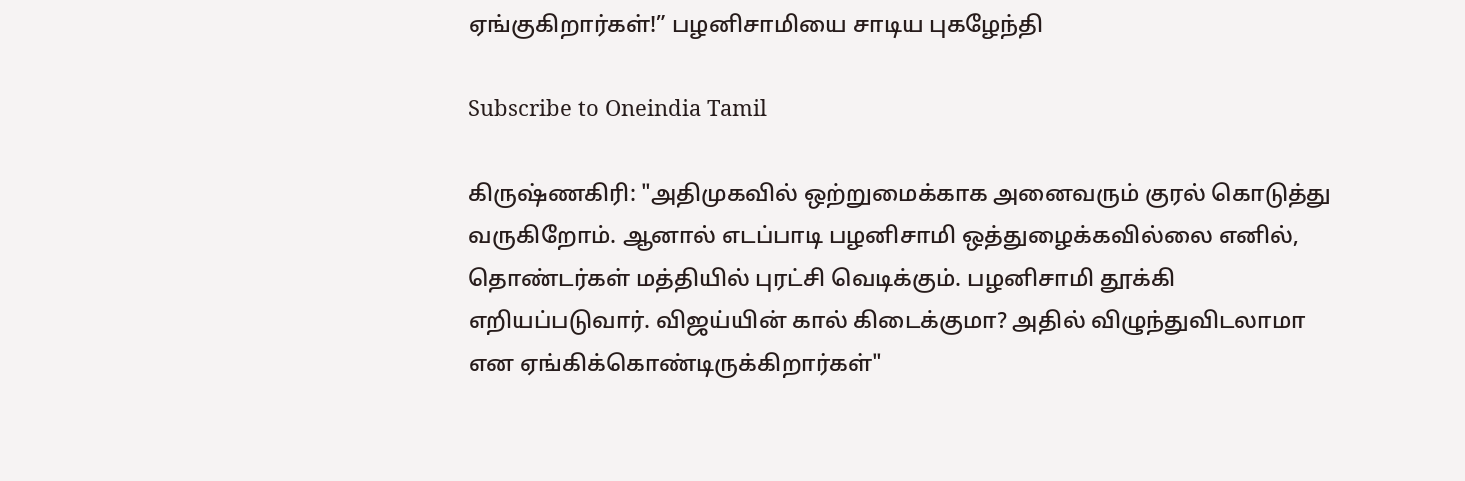ஏங்குகிறார்கள்!” பழனிசாமியை சாடிய புகழேந்தி

Subscribe to Oneindia Tamil

கிருஷ்ணகிரி: "அதிமுகவில் ஒற்றுமைக்காக அனைவரும் குரல் கொடுத்து வருகிறோம். ஆனால் எடப்பாடி பழனிசாமி ஒத்துழைக்கவில்லை எனில், தொண்டர்கள் மத்தியில் புரட்சி வெடிக்கும். பழனிசாமி தூக்கி எறியப்படுவார். விஜய்யின் கால் கிடைக்குமா? அதில் விழுந்துவிடலாமா என ஏங்கிக்கொண்டிருக்கிறார்கள்"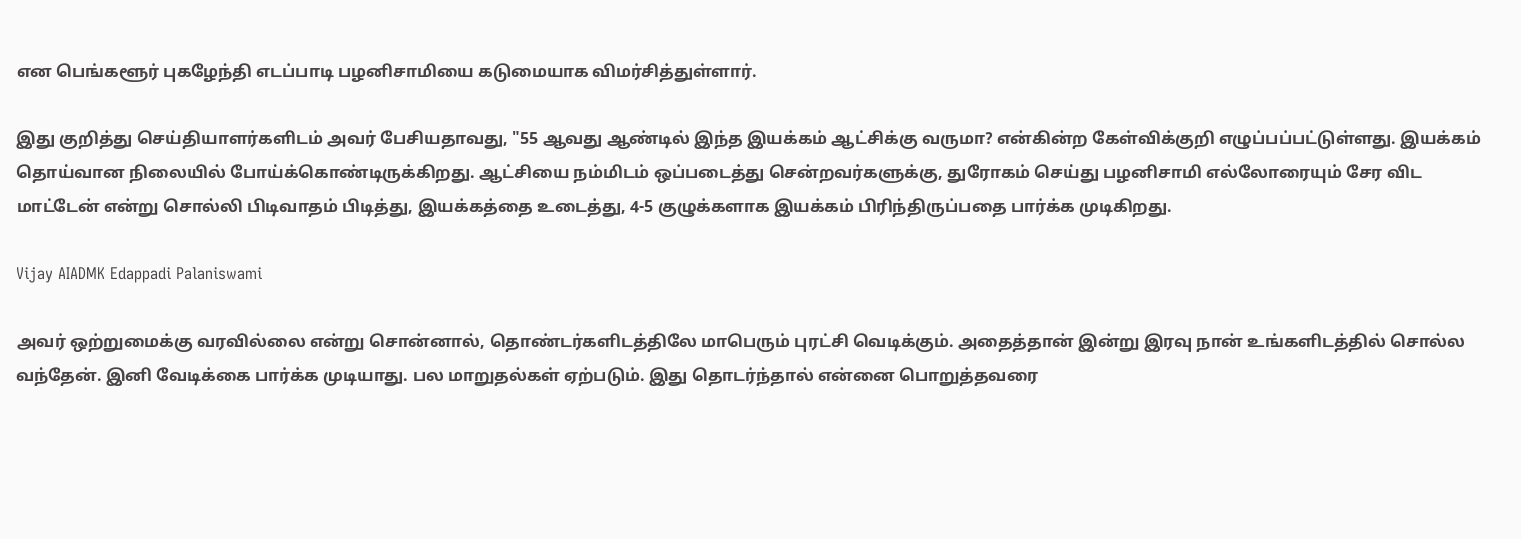என பெங்களூர் புகழேந்தி எடப்பாடி பழனிசாமியை கடுமையாக விமர்சித்துள்ளார்.

இது குறித்து செய்தியாளர்களிடம் அவர் பேசியதாவது, "55 ஆவது ஆண்டில் இந்த இயக்கம் ஆட்சிக்கு வருமா? என்கின்ற கேள்விக்குறி எழுப்பப்பட்டுள்ளது. இயக்கம் தொய்வான நிலையில் போய்க்கொண்டிருக்கிறது. ஆட்சியை நம்மிடம் ஒப்படைத்து சென்றவர்களுக்கு, துரோகம் செய்து பழனிசாமி எல்லோரையும் சேர விட மாட்டேன் என்று சொல்லி பிடிவாதம் பிடித்து, இயக்கத்தை உடைத்து, 4-5 குழுக்களாக இயக்கம் பிரிந்திருப்பதை பார்க்க முடிகிறது.

Vijay AIADMK Edappadi Palaniswami

அவர் ஒற்றுமைக்கு வரவில்லை என்று சொன்னால், தொண்டர்களிடத்திலே மாபெரும் புரட்சி வெடிக்கும். அதைத்தான் இன்று இரவு நான் உங்களிடத்தில் சொல்ல வந்தேன். இனி வேடிக்கை பார்க்க முடியாது. பல மாறுதல்கள் ஏற்படும். இது தொடர்ந்தால் என்னை பொறுத்தவரை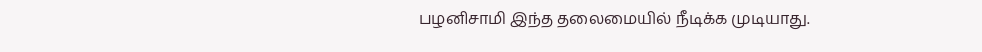பழனிசாமி இந்த தலைமையில் நீடிக்க முடியாது.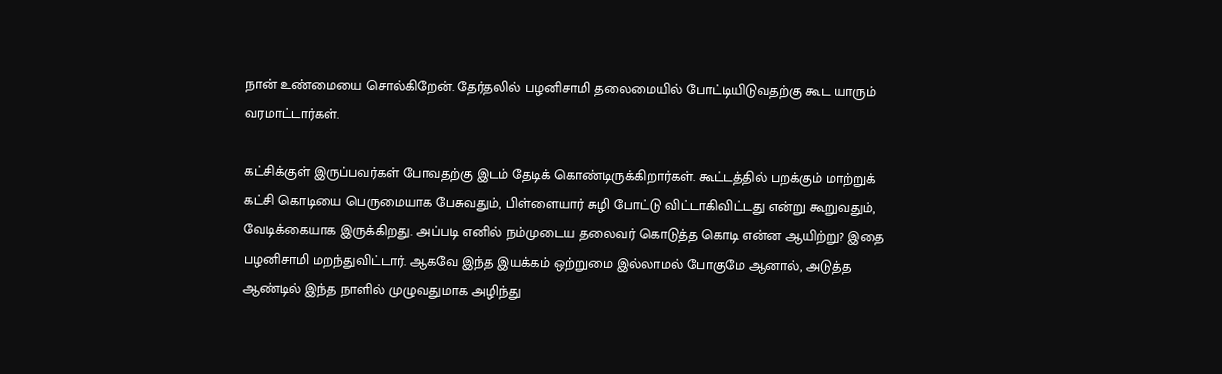நான் உண்மையை சொல்கிறேன். தேர்தலில் பழனிசாமி தலைமையில் போட்டியிடுவதற்கு கூட யாரும் வரமாட்டார்கள்.

கட்சிக்குள் இருப்பவர்கள் போவதற்கு இடம் தேடிக் கொண்டிருக்கிறார்கள். கூட்டத்தில் பறக்கும் மாற்றுக் கட்சி கொடியை பெருமையாக பேசுவதும், பிள்ளையார் சுழி போட்டு விட்டாகிவிட்டது என்று கூறுவதும், வேடிக்கையாக இருக்கிறது. அப்படி எனில் நம்முடைய தலைவர் கொடுத்த கொடி என்ன ஆயிற்று? இதை பழனிசாமி மறந்துவிட்டார். ஆகவே இந்த இயக்கம் ஒற்றுமை இல்லாமல் போகுமே ஆனால், அடுத்த ஆண்டில் இந்த நாளில் முழுவதுமாக அழிந்து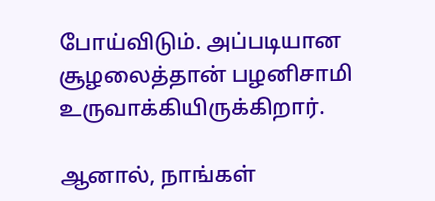போய்விடும். அப்படியான சூழலைத்தான் பழனிசாமி உருவாக்கியிருக்கிறார்.

ஆனால், நாங்கள்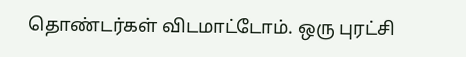தொண்டர்கள் விடமாட்டோம். ஒரு புரட்சி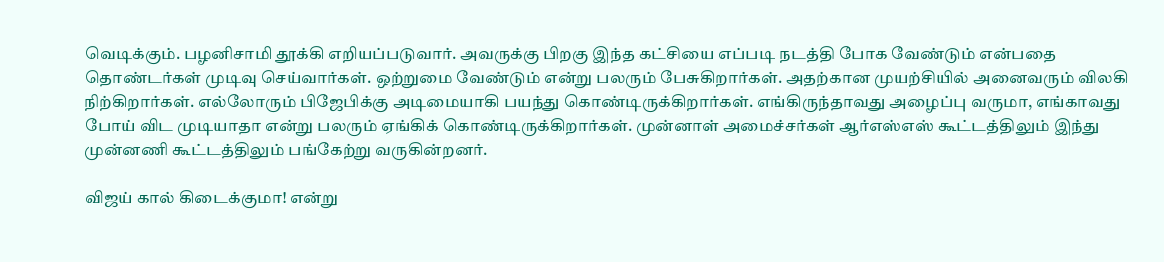வெடிக்கும். பழனிசாமி தூக்கி எறியப்படுவார். அவருக்கு பிறகு இந்த கட்சியை எப்படி நடத்தி போக வேண்டும் என்பதை தொண்டர்கள் முடிவு செய்வார்கள். ஒற்றுமை வேண்டும் என்று பலரும் பேசுகிறார்கள். அதற்கான முயற்சியில் அனைவரும் விலகி நிற்கிறார்கள். எல்லோரும் பிஜேபிக்கு அடிமையாகி பயந்து கொண்டிருக்கிறார்கள். எங்கிருந்தாவது அழைப்பு வருமா, எங்காவது போய் விட முடியாதா என்று பலரும் ஏங்கிக் கொண்டிருக்கிறார்கள். முன்னாள் அமைச்சர்கள் ஆர்எஸ்எஸ் கூட்டத்திலும் இந்து முன்னணி கூட்டத்திலும் பங்கேற்று வருகின்றனர்.

விஜய் கால் கிடைக்குமா! என்று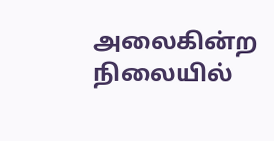அலைகின்ற நிலையில்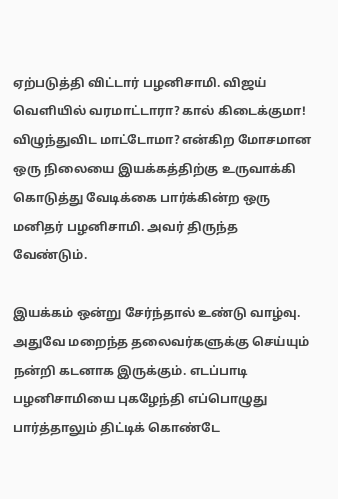ஏற்படுத்தி விட்டார் பழனிசாமி. விஜய் வெளியில் வரமாட்டாரா? கால் கிடைக்குமா! விழுந்துவிட மாட்டோமா? என்கிற மோசமான ஒரு நிலையை இயக்கத்திற்கு உருவாக்கி கொடுத்து வேடிக்கை பார்க்கின்ற ஒரு மனிதர் பழனிசாமி. அவர் திருந்த வேண்டும்.

இயக்கம் ஒன்று சேர்ந்தால் உண்டு வாழ்வு. அதுவே மறைந்த தலைவர்களுக்கு செய்யும் நன்றி கடனாக இருக்கும். எடப்பாடி பழனிசாமியை புகழேந்தி எப்பொழுது பார்த்தாலும் திட்டிக் கொண்டே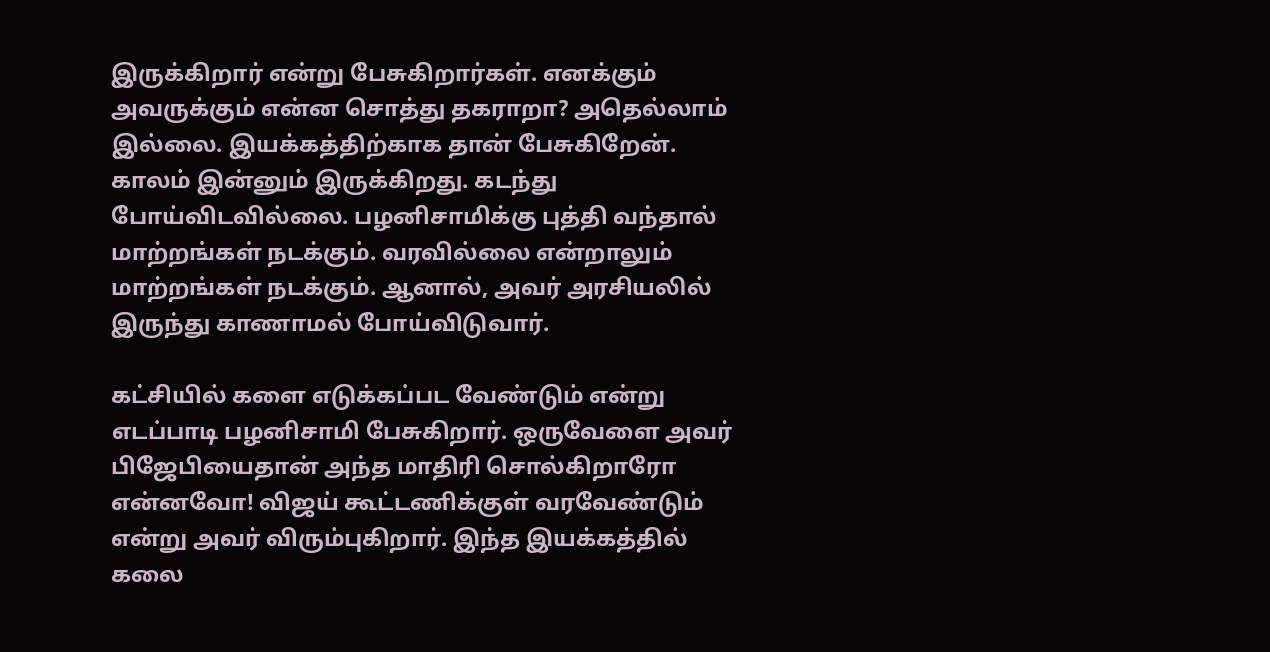இருக்கிறார் என்று பேசுகிறார்கள். எனக்கும் அவருக்கும் என்ன சொத்து தகராறா? அதெல்லாம் இல்லை. இயக்கத்திற்காக தான் பேசுகிறேன். காலம் இன்னும் இருக்கிறது. கடந்து போய்விடவில்லை. பழனிசாமிக்கு புத்தி வந்தால் மாற்றங்கள் நடக்கும். வரவில்லை என்றாலும் மாற்றங்கள் நடக்கும். ஆனால், அவர் அரசியலில் இருந்து காணாமல் போய்விடுவார்.

கட்சியில் களை எடுக்கப்பட வேண்டும் என்று எடப்பாடி பழனிசாமி பேசுகிறார். ஒருவேளை அவர் பிஜேபியைதான் அந்த மாதிரி சொல்கிறாரோ என்னவோ! விஜய் கூட்டணிக்குள் வரவேண்டும் என்று அவர் விரும்புகிறார். இந்த இயக்கத்தில் கலை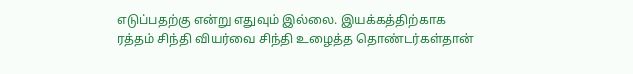எடுப்பதற்கு என்று எதுவும் இல்லை. இயக்கத்திற்காக ரத்தம் சிந்தி வியர்வை சிந்தி உழைத்த தொண்டர்கள்தான்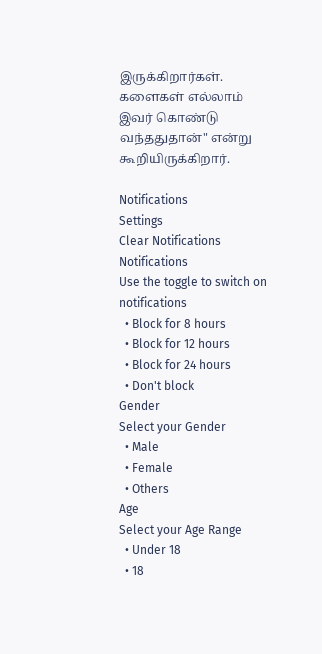இருக்கிறார்கள். களைகள் எல்லாம் இவர் கொண்டு வந்ததுதான்" என்று கூறியிருக்கிறார்.

Notifications
Settings
Clear Notifications
Notifications
Use the toggle to switch on notifications
  • Block for 8 hours
  • Block for 12 hours
  • Block for 24 hours
  • Don't block
Gender
Select your Gender
  • Male
  • Female
  • Others
Age
Select your Age Range
  • Under 18
  • 18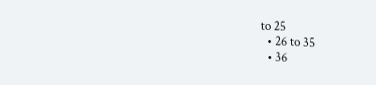to 25
  • 26 to 35
  • 36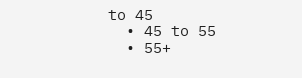to 45
  • 45 to 55
  • 55+